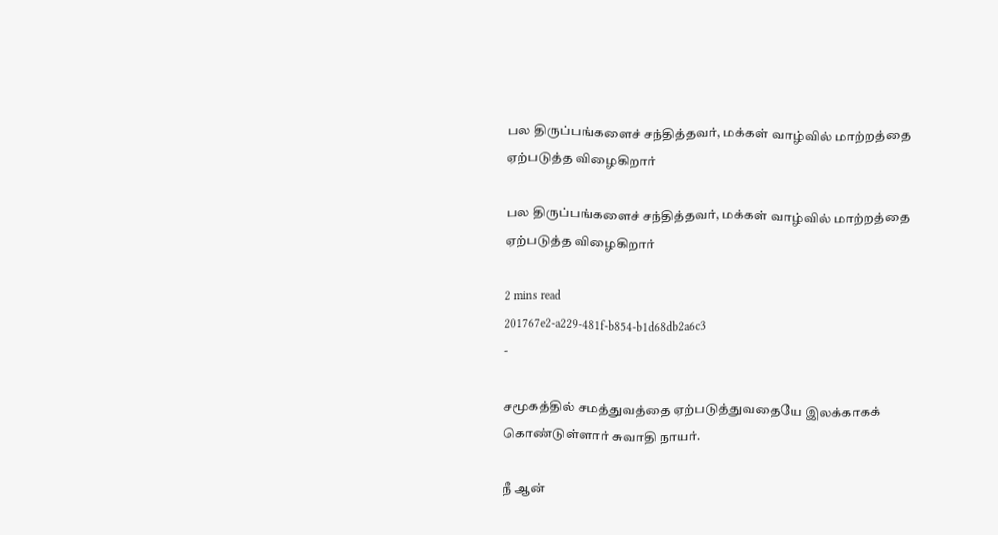பல திருப்பங்களைச் சந்தித்தவர், மக்கள் வாழ்வில் மாற்றத்தை ஏற்படுத்த விழைகிறார்

பல திருப்பங்களைச் சந்தித்தவர், மக்கள் வாழ்வில் மாற்றத்தை ஏற்படுத்த விழைகிறார்

2 mins read
201767e2-a229-481f-b854-b1d68db2a6c3
-

சமூகத்தில் சமத்துவத்தை ஏற்படுத்துவதையே இலக்காகக் கொண்டுள்ளார் சுவாதி நாயர்.

நீ ஆன்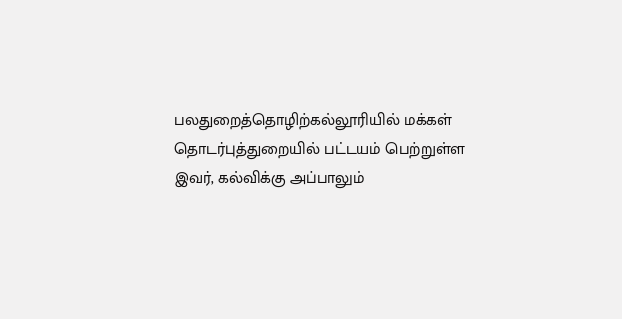பலதுறைத்தொழிற்கல்லூரியில் மக்கள் தொடர்புத்துறையில் பட்டயம் பெற்றுள்ள இவர், கல்விக்கு அப்பாலும்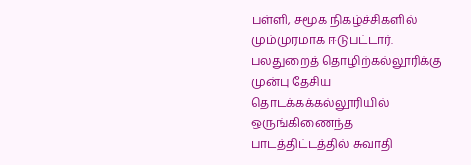பள்ளி, சமூக நிகழ்ச்சிகளில் மும்முரமாக ஈடுபட்டார். பலதுறைத் தொழிற்கல்லூரிக்கு முன்பு தேசிய தொடக்கக்கல்லூரியில் ஒருங்கிணைந்த பாடத்திட்டத்தில் சுவாதி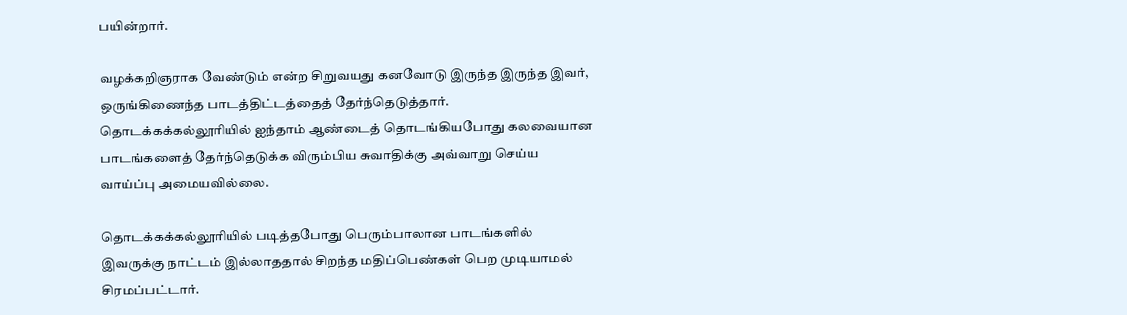பயின்றார்.

வழக்கறிஞராக வேண்டும் என்ற சிறுவயது கனவோடு இருந்த இருந்த இவர், ஒருங்கிணைந்த பாடத்திட்டத்தைத் தேர்ந்தெடுத்தார். தொடக்கக்கல்லூரியில் ஐந்தாம் ஆண்டைத் தொடங்கியபோது கலவையான பாடங்களைத் தேர்ந்தெடுக்க விரும்பிய சுவாதிக்கு அவ்வாறு செய்ய வாய்ப்பு அமையவில்லை.

தொடக்கக்கல்லூரியில் படித்தபோது பெரும்பாலான பாடங்களில் இவருக்கு நாட்டம் இல்லாததால் சிறந்த மதிப்பெண்கள் பெற முடியாமல் சிரமப்பட்டார்.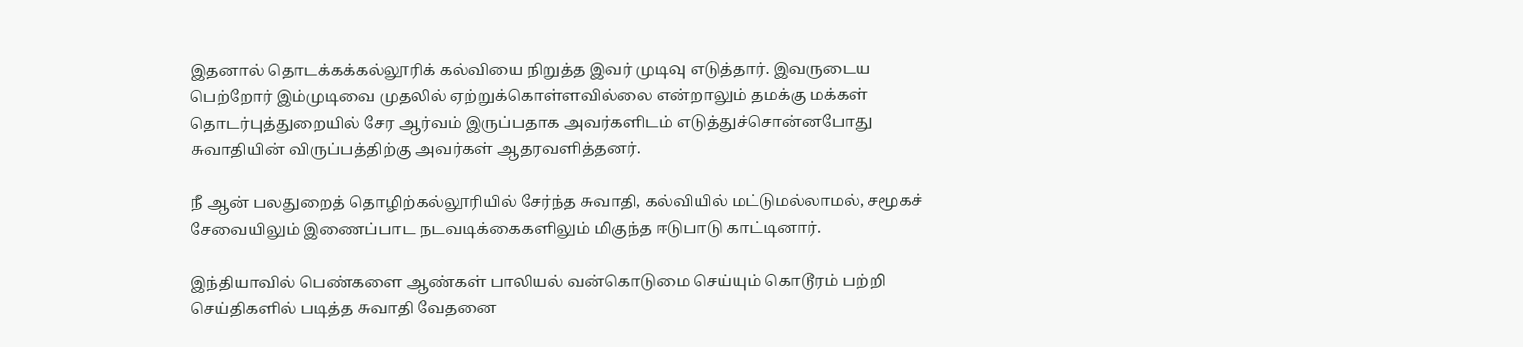இதனால் தொடக்கக்கல்லூரிக் கல்வியை நிறுத்த இவர் முடிவு எடுத்தார். இவருடைய பெற்றோர் இம்முடிவை முதலில் ஏற்றுக்கொள்ளவில்லை என்றாலும் தமக்கு மக்கள் தொடர்புத்துறையில் சேர ஆர்வம் இருப்பதாக அவர்களிடம் எடுத்துச்சொன்னபோது சுவாதியின் விருப்பத்திற்கு அவர்கள் ஆதரவளித்தனர்.

நீ ஆன் பலதுறைத் தொழிற்கல்லூரியில் சேர்ந்த சுவாதி, கல்வியில் மட்டுமல்லாமல், சமூகச் சேவையிலும் இணைப்பாட நடவடிக்கைகளிலும் மிகுந்த ஈடுபாடு காட்டினார்.

இந்தியாவில் பெண்களை ஆண்கள் பாலியல் வன்கொடுமை செய்யும் கொடூரம் பற்றி செய்திகளில் படித்த சுவாதி வேதனை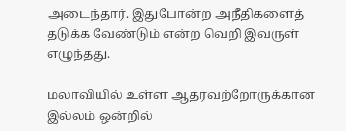அடைந்தார். இதுபோன்ற அநீதிகளைத் தடுக்க வேண்டும் என்ற வெறி இவருள் எழுந்தது.

மலாவியில் உள்ள ஆதரவற்றோருக்கான இல்லம் ஒன்றில்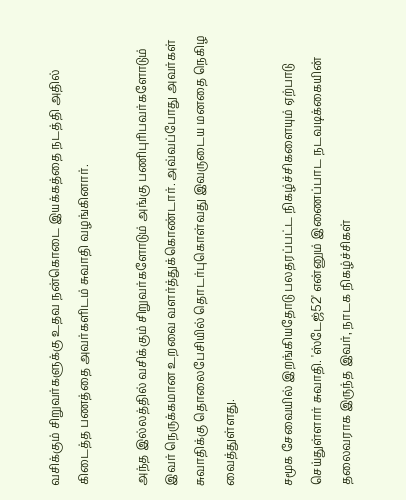வசிக்கும் சிறுவர்களுக்கு உதவ நன்கொடை இயக்கத்தை நடத்தி அதில் கிடைத்த பணத்தை அவர்களிடம் சுவாதி வழங்கினார்.

அந்த இல்லத்தில் வசிக்கும் சிறுவர்களோடும் அங்கு பணிபுரிபவர்களோடும் இவர் நெருக்கமான உறவை வளர்த்துக்கொண்டார். அவ்வப்போது அவர்கள் சுவாதிக்கு தொலைபேசியில் தொடர்புகொள்வது இவருடைய மனதை நெகிழ வைத்துள்ளது.

சமூக சேவையில் இறங்கியதோடு பலதரப்பட்ட நிகழ்ச்சிகளையும் ஏற்பாடு செய்துள்ளார் சுவாதி. 'ஸ்டேஜ்52' என்னும் இணைப்பாட நடவடிக்கையின் தலைவராக இருந்த இவர், நாடக நிகழ்ச்சிகள்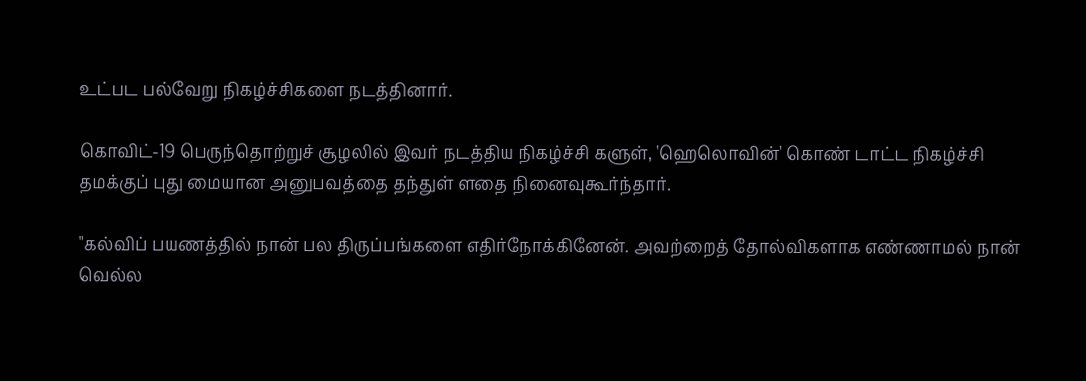உட்பட பல்வேறு நிகழ்ச்சிகளை நடத்தினார்.

கொவிட்-19 பெருந்தொற்றுச் சூழலில் இவர் நடத்திய நிகழ்ச்சி களுள், 'ஹெலொவின்' கொண் டாட்ட நிகழ்ச்சி தமக்குப் புது மையான அனுபவத்தை தந்துள் ளதை நினைவுகூர்ந்தார்.

"கல்விப் பயணத்தில் நான் பல திருப்பங்களை எதிர்நோக்கினேன். அவற்றைத் தோல்விகளாக எண்ணாமல் நான் வெல்ல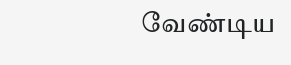வேண்டிய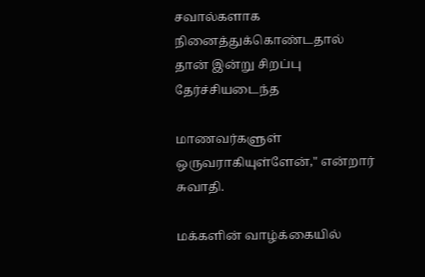சவால்களாக நினைத்துக்கொண்டதால் தான் இன்று சிறப்பு தேர்ச்சியடைந்த

மாணவர்களுள் ஒருவராகியுள்ளேன்," என்றார் சுவாதி.

மக்களின் வாழ்க்கையில்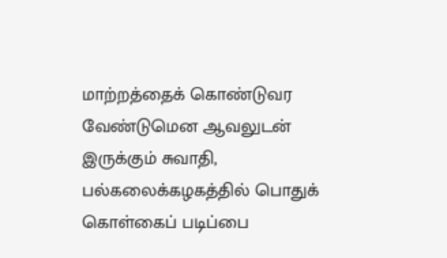மாற்றத்தைக் கொண்டுவர வேண்டுமென ஆவலுடன் இருக்கும் சுவாதி, பல்கலைக்கழகத்தில் பொதுக் கொள்கைப் படிப்பை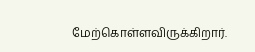மேற்கொள்ளவிருக்கிறார்.